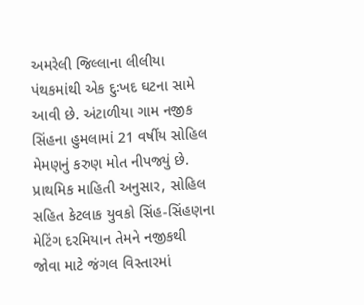અમરેલી જિલ્લાના લીલીયા પંથકમાંથી એક દુઃખદ ઘટના સામે આવી છે. અંટાળીયા ગામ નજીક સિંહના હુમલામાં 21 વર્ષીય સોહિલ મેમણનું કરુણ મોત નીપજ્યું છે. પ્રાથમિક માહિતી અનુસાર, સોહિલ સહિત કેટલાક યુવકો સિંહ-સિંહણના મેટિંગ દરમિયાન તેમને નજીકથી જોવા માટે જંગલ વિસ્તારમાં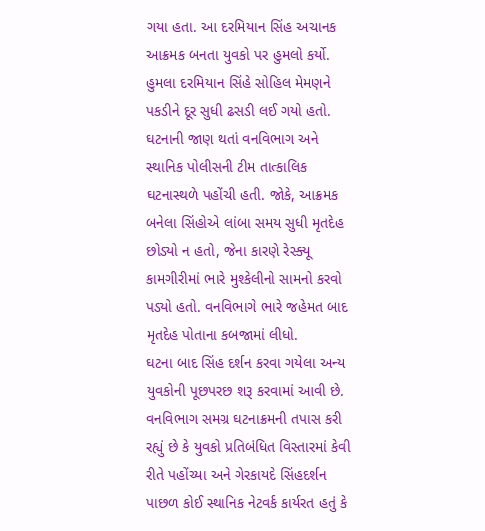ગયા હતા. આ દરમિયાન સિંહ અચાનક આક્રમક બનતા યુવકો પર હુમલો કર્યો.
હુમલા દરમિયાન સિંહે સોહિલ મેમણને પકડીને દૂર સુધી ઢસડી લઈ ગયો હતો. ઘટનાની જાણ થતાં વનવિભાગ અને સ્થાનિક પોલીસની ટીમ તાત્કાલિક ઘટનાસ્થળે પહોંચી હતી. જોકે, આક્રમક બનેલા સિંહોએ લાંબા સમય સુધી મૃતદેહ છોડ્યો ન હતો, જેના કારણે રેસ્ક્યૂ કામગીરીમાં ભારે મુશ્કેલીનો સામનો કરવો પડ્યો હતો. વનવિભાગે ભારે જહેમત બાદ મૃતદેહ પોતાના કબજામાં લીધો.
ઘટના બાદ સિંહ દર્શન કરવા ગયેલા અન્ય યુવકોની પૂછપરછ શરૂ કરવામાં આવી છે. વનવિભાગ સમગ્ર ઘટનાક્રમની તપાસ કરી રહ્યું છે કે યુવકો પ્રતિબંધિત વિસ્તારમાં કેવી રીતે પહોંચ્યા અને ગેરકાયદે સિંહદર્શન પાછળ કોઈ સ્થાનિક નેટવર્ક કાર્યરત હતું કે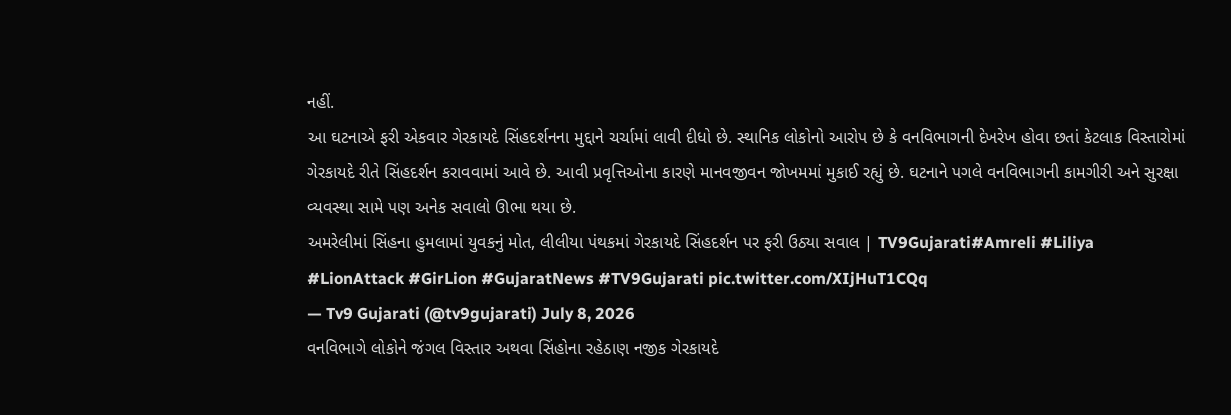નહીં.
આ ઘટનાએ ફરી એકવાર ગેરકાયદે સિંહદર્શનના મુદ્દાને ચર્ચામાં લાવી દીધો છે. સ્થાનિક લોકોનો આરોપ છે કે વનવિભાગની દેખરેખ હોવા છતાં કેટલાક વિસ્તારોમાં ગેરકાયદે રીતે સિંહદર્શન કરાવવામાં આવે છે. આવી પ્રવૃત્તિઓના કારણે માનવજીવન જોખમમાં મુકાઈ રહ્યું છે. ઘટનાને પગલે વનવિભાગની કામગીરી અને સુરક્ષા વ્યવસ્થા સામે પણ અનેક સવાલો ઊભા થયા છે.
અમરેલીમાં સિંહના હુમલામાં યુવકનું મોત, લીલીયા પંથકમાં ગેરકાયદે સિંહદર્શન પર ફરી ઉઠ્યા સવાલ | TV9Gujarati#Amreli #Liliya #LionAttack #GirLion #GujaratNews #TV9Gujarati pic.twitter.com/XIjHuT1CQq
— Tv9 Gujarati (@tv9gujarati) July 8, 2026
વનવિભાગે લોકોને જંગલ વિસ્તાર અથવા સિંહોના રહેઠાણ નજીક ગેરકાયદે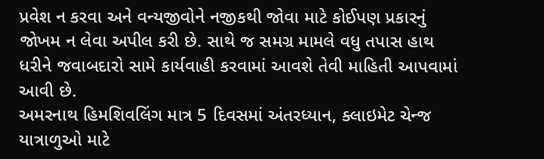પ્રવેશ ન કરવા અને વન્યજીવોને નજીકથી જોવા માટે કોઈપણ પ્રકારનું જોખમ ન લેવા અપીલ કરી છે. સાથે જ સમગ્ર મામલે વધુ તપાસ હાથ ધરીને જવાબદારો સામે કાર્યવાહી કરવામાં આવશે તેવી માહિતી આપવામાં આવી છે.
અમરનાથ હિમશિવલિંગ માત્ર 5 દિવસમાં અંતરધ્યાન, ક્લાઇમેટ ચેન્જ યાત્રાળુઓ માટે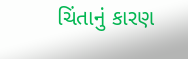ચિંતાનું કારણ